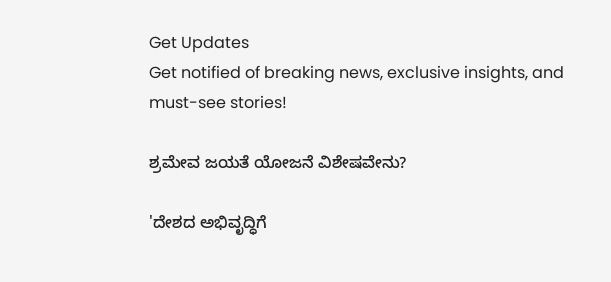Get Updates
Get notified of breaking news, exclusive insights, and must-see stories!

ಶ್ರಮೇವ ಜಯತೆ ಯೋಜನೆ ವಿಶೇಷವೇನು?

'ದೇಶದ ಅಭಿವೃದ್ಧಿಗೆ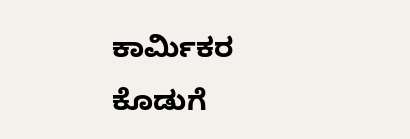ಕಾರ್ಮಿಕರ ಕೊಡುಗೆ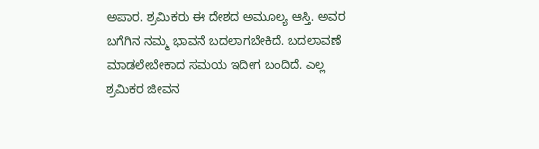ಅಪಾರ. ಶ್ರಮಿಕರು ಈ ದೇಶದ ಅಮೂಲ್ಯ ಆಸ್ತಿ. ಅವರ ಬಗೆಗಿನ ನಮ್ಮ ಭಾವನೆ ಬದಲಾಗಬೇಕಿದೆ. ಬದಲಾವಣೆ ಮಾಡಲೇಬೇಕಾದ ಸಮಯ ಇದೀಗ ಬಂದಿದೆ. ಎಲ್ಲ ಶ್ರಮಿಕರ ಜೀವನ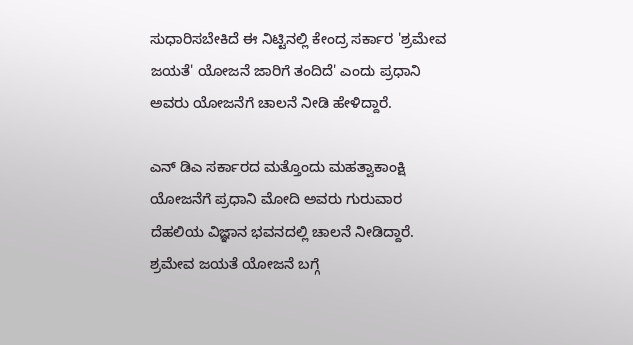ಸುಧಾರಿಸಬೇಕಿದೆ ಈ ನಿಟ್ಟಿನಲ್ಲಿ ಕೇಂದ್ರ ಸರ್ಕಾರ 'ಶ್ರಮೇವ ಜಯತೆ' ಯೋಜನೆ ಜಾರಿಗೆ ತಂದಿದೆ' ಎಂದು ಪ್ರಧಾನಿ ಅವರು ಯೋಜನೆಗೆ ಚಾಲನೆ ನೀಡಿ ಹೇಳಿದ್ದಾರೆ.

ಎನ್ ಡಿಎ ಸರ್ಕಾರದ ಮತ್ತೊಂದು ಮಹತ್ವಾಕಾಂಕ್ಷಿ ಯೋಜನೆಗೆ ಪ್ರಧಾನಿ ಮೋದಿ ಅವರು ಗುರುವಾರ ದೆಹಲಿಯ ವಿಜ್ಞಾನ ಭವನದಲ್ಲಿ ಚಾಲನೆ ನೀಡಿದ್ದಾರೆ. ಶ್ರಮೇವ ಜಯತೆ ಯೋಜನೆ ಬಗ್ಗೆ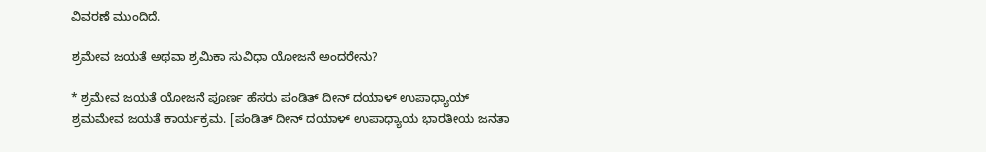ವಿವರಣೆ ಮುಂದಿದೆ.

ಶ್ರಮೇವ ಜಯತೆ ಅಥವಾ ಶ್ರಮಿಕಾ ಸುವಿಧಾ ಯೋಜನೆ ಅಂದರೇನು?

* ಶ್ರಮೇವ ಜಯತೆ ಯೋಜನೆ ಪೂರ್ಣ ಹೆಸರು ಪಂಡಿತ್ ದೀನ್ ದಯಾಳ್ ಉಪಾಧ್ಯಾಯ್ ಶ್ರಮಮೇವ ಜಯತೆ ಕಾರ್ಯಕ್ರಮ. [ಪಂಡಿತ್ ದೀನ್ ದಯಾಳ್ ಉಪಾಧ್ಯಾಯ ಭಾರತೀಯ ಜನತಾ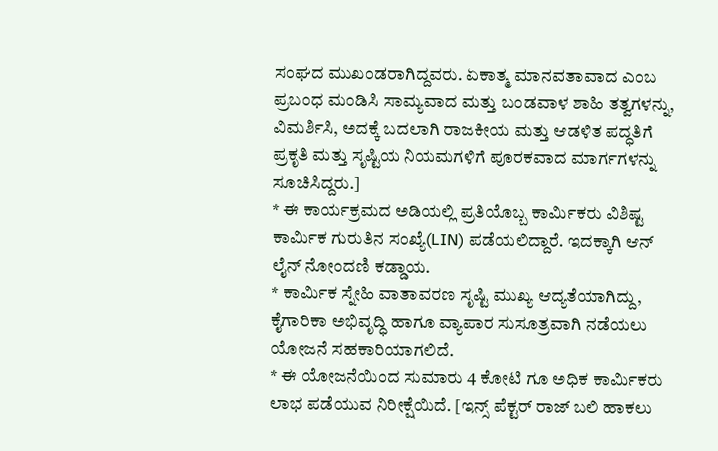ಸಂಘದ ಮುಖಂಡರಾಗಿದ್ದವರು. ಏಕಾತ್ಮ ಮಾನವತಾವಾದ ಎಂಬ ಪ್ರಬಂಧ ಮಂಡಿಸಿ ಸಾಮ್ಯವಾದ ಮತ್ತು ಬಂಡವಾಳ ಶಾಹಿ ತತ್ವಗಳನ್ನು, ವಿಮರ್ಶಿಸಿ, ಅದಕ್ಕೆ ಬದಲಾಗಿ ರಾಜಕೀಯ ಮತ್ತು ಆಡಳಿತ ಪದ್ಧತಿಗೆ ಪ್ರಕೃತಿ ಮತ್ತು ಸೃಷ್ಟಿಯ ನಿಯಮಗಳಿಗೆ ಪೂರಕವಾದ ಮಾರ್ಗಗಳನ್ನು ಸೂಚಿಸಿದ್ದರು.]
* ಈ ಕಾರ್ಯಕ್ರಮದ ಅಡಿಯಲ್ಲಿ ಪ್ರತಿಯೊಬ್ಬ ಕಾರ್ಮಿಕರು ವಿಶಿಷ್ಟ ಕಾರ್ಮಿಕ ಗುರುತಿನ ಸಂಖ್ಯೆ(LIN) ಪಡೆಯಲಿದ್ದಾರೆ. ಇದಕ್ಕಾಗಿ ಆನ್ ಲೈನ್ ನೋಂದಣಿ ಕಡ್ಡಾಯ.
* ಕಾರ್ಮಿಕ ಸ್ನೇಹಿ ವಾತಾವರಣ ಸೃಷ್ಟಿ ಮುಖ್ಯ ಆದ್ಯತೆಯಾಗಿದ್ದು, ಕೈಗಾರಿಕಾ ಅಭಿವೃದ್ಧಿ ಹಾಗೂ ವ್ಯಾಪಾರ ಸುಸೂತ್ರವಾಗಿ ನಡೆಯಲು ಯೋಜನೆ ಸಹಕಾರಿಯಾಗಲಿದೆ.
* ಈ ಯೋಜನೆಯಿಂದ ಸುಮಾರು 4 ಕೋಟಿ ಗೂ ಅಧಿಕ ಕಾರ್ಮಿಕರು ಲಾಭ ಪಡೆಯುವ ನಿರೀಕ್ಷೆಯಿದೆ. [ಇನ್ಸ್ ಪೆಕ್ಟರ್ ರಾಜ್ ಬಲಿ ಹಾಕಲು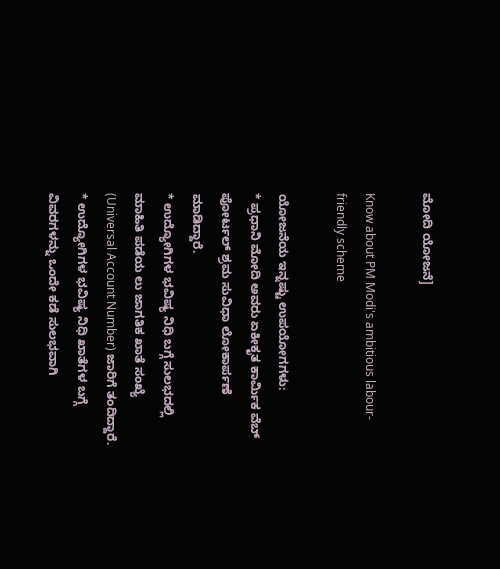ಮೋದಿ ಯೋಜನೆ]

Know about PM Modi's ambitious labour-friendly scheme

ಯೋಜನೆಯ ಇನ್ನಷ್ಟು ಉಪಯೋಗಗಳು:
* ಪ್ರಧಾನಿ ಮೋದಿ ಅವರು ಏಕೀಕೃತ ಕಾರ್ಮಿಕ ವೆಬ್ ಪೋರ್ಟಲ್ ಶ್ರಮ ಸುವಿಧಾ ಲೋಕಾರ್ಪಣೆ ಮಾಡಿದ್ದಾರೆ.
* ಉದ್ಯೋಗಿಗಳ ಭವಿಷ್ಯ ನಿಧಿ ಬಗ್ಗೆ ಸುಲಭದಲ್ಲಿ ಮಾಹಿತಿ ಪಡೆಯ ಲು ಜಾಗತಿಕ ಖಾತೆ ಸಂಖ್ಯೆ (Universal Account Number) ಜಾರಿಗೆ ತಂದಿದ್ದಾರೆ.
* ಉದ್ಯೋಗಿಗಳ ಭವಿಷ್ಯ ನಿಧಿ ಖಾತೆಗಳ ಬಗ್ಗೆ ವಿವರಗಳನ್ನು ಒಂದೇ ಕಡೆ ಸುಲಭವಾಗಿ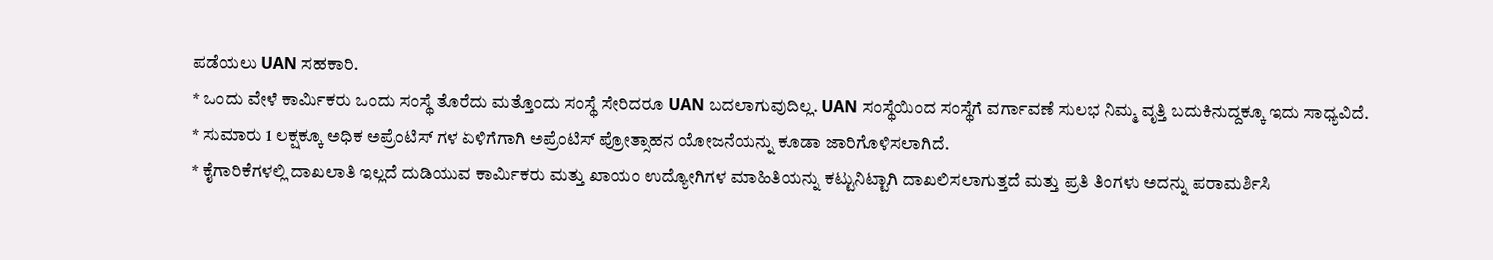ಪಡೆಯಲು UAN ಸಹಕಾರಿ.
* ಒಂದು ವೇಳೆ ಕಾರ್ಮಿಕರು ಒಂದು ಸಂಸ್ಥೆ ತೊರೆದು ಮತ್ತೊಂದು ಸಂಸ್ಥೆ ಸೇರಿದರೂ UAN ಬದಲಾಗುವುದಿಲ್ಲ. UAN ಸಂಸ್ಥೆಯಿಂದ ಸಂಸ್ಥೆಗೆ ವರ್ಗಾವಣೆ ಸುಲಭ ನಿಮ್ಮ ವೃತ್ತಿ ಬದುಕಿನುದ್ದಕ್ಕೂ ಇದು ಸಾಧ್ಯವಿದೆ.
* ಸುಮಾರು 1 ಲಕ್ಷಕ್ಕೂ ಅಧಿಕ ಅಪ್ರೆಂಟಿಸ್ ಗಳ ಏಳಿಗೆಗಾಗಿ ಅಪ್ರೆಂಟಿಸ್ ಪ್ರೋತ್ಸಾಹನ ಯೋಜನೆಯನ್ನು ಕೂಡಾ ಜಾರಿಗೊಳಿಸಲಾಗಿದೆ.
* ಕೈಗಾರಿಕೆಗಳಲ್ಲಿ ದಾಖಲಾತಿ ಇಲ್ಲದೆ ದುಡಿಯುವ ಕಾರ್ಮಿಕರು ಮತ್ತು ಖಾಯಂ ಉದ್ಯೋಗಿಗಳ ಮಾಹಿತಿಯನ್ನು ಕಟ್ಟುನಿಟ್ಟಾಗಿ ದಾಖಲಿಸಲಾಗುತ್ತದೆ ಮತ್ತು ಪ್ರತಿ ತಿಂಗಳು ಅದನ್ನು ಪರಾಮರ್ಶಿಸಿ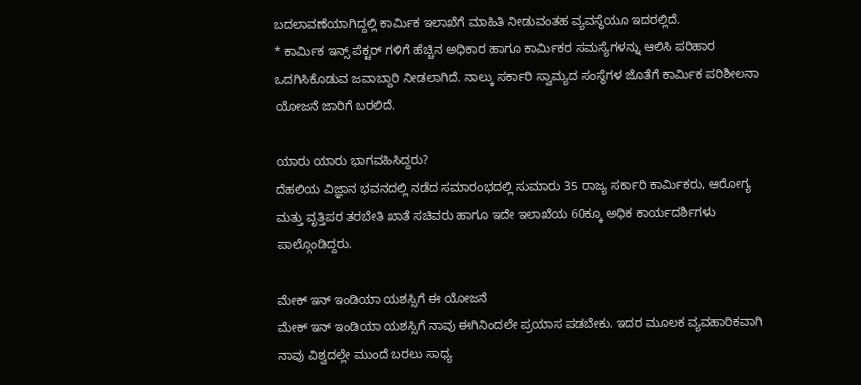ಬದಲಾವಣೆಯಾಗಿದ್ದಲ್ಲಿ ಕಾರ್ಮಿಕ ಇಲಾಖೆಗೆ ಮಾಹಿತಿ ನೀಡುವಂತಹ ವ್ಯವಸ್ಥೆಯೂ ಇದರಲ್ಲಿದೆ.
* ಕಾರ್ಮಿಕ ಇನ್ಸ್ ಪೆಕ್ಟರ್ ಗಳಿಗೆ ಹೆಚ್ಚಿನ ಅಧಿಕಾರ ಹಾಗೂ ಕಾರ್ಮಿಕರ ಸಮಸ್ಯೆಗಳನ್ನು ಆಲಿಸಿ ಪರಿಹಾರ ಒದಗಿಸಿಕೊಡುವ ಜವಾಬ್ದಾರಿ ನೀಡಲಾಗಿದೆ. ನಾಲ್ಕು ಸರ್ಕಾರಿ ಸ್ವಾಮ್ಯದ ಸಂಸ್ಥೆಗಳ ಜೊತೆಗೆ ಕಾರ್ಮಿಕ ಪರಿಶೀಲನಾ ಯೋಜನೆ ಜಾರಿಗೆ ಬರಲಿದೆ.

ಯಾರು ಯಾರು ಭಾಗವಹಿಸಿದ್ದರು?
ದೆಹಲಿಯ ವಿಜ್ಞಾನ ಭವನದಲ್ಲಿ ನಡೆದ ಸಮಾರಂಭದಲ್ಲಿ ಸುಮಾರು 35 ರಾಜ್ಯ ಸರ್ಕಾರಿ ಕಾರ್ಮಿಕರು, ಆರೋಗ್ಯ ಮತ್ತು ವೃತ್ತಿಪರ ತರಬೇತಿ ಖಾತೆ ಸಚಿವರು ಹಾಗೂ ಇದೇ ಇಲಾಖೆಯ 60ಕ್ಕೂ ಅಧಿಕ ಕಾರ್ಯದರ್ಶಿಗಳು ಪಾಲ್ಗೊಂಡಿದ್ದರು.

ಮೇಕ್ ಇನ್ ಇಂಡಿಯಾ ಯಶಸ್ಸಿಗೆ ಈ ಯೋಜನೆ
ಮೇಕ್ ಇನ್ ಇಂಡಿಯಾ ಯಶಸ್ಸಿಗೆ ನಾವು ಈಗಿನಿಂದಲೇ ಪ್ರಯಾಸ ಪಡಬೇಕು. ಇದರ ಮೂಲಕ ವ್ಯವಹಾರಿಕವಾಗಿ ನಾವು ವಿಶ್ವದಲ್ಲೇ ಮುಂದೆ ಬರಲು ಸಾಧ್ಯ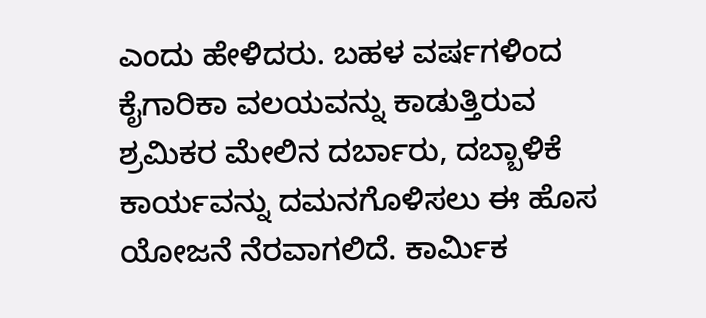ಎಂದು ಹೇಳಿದರು. ಬಹಳ ವರ್ಷಗಳಿಂದ ಕೈಗಾರಿಕಾ ವಲಯವನ್ನು ಕಾಡುತ್ತಿರುವ ಶ್ರಮಿಕರ ಮೇಲಿನ ದರ್ಬಾರು, ದಬ್ಬಾಳಿಕೆ ಕಾರ್ಯವನ್ನು ದಮನಗೊಳಿಸಲು ಈ ಹೊಸ ಯೋಜನೆ ನೆರವಾಗಲಿದೆ. ಕಾರ್ಮಿಕ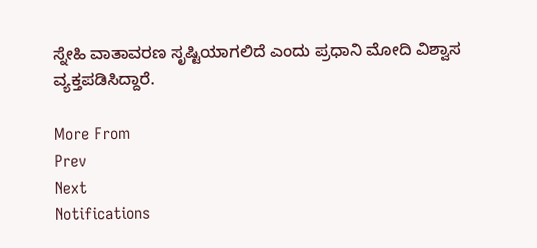ಸ್ನೇಹಿ ವಾತಾವರಣ ಸೃಷ್ಟಿಯಾಗಲಿದೆ ಎಂದು ಪ್ರಧಾನಿ ಮೋದಿ ವಿಶ್ವಾಸ ವ್ಯಕ್ತಪಡಿಸಿದ್ದಾರೆ.

More From
Prev
Next
Notifications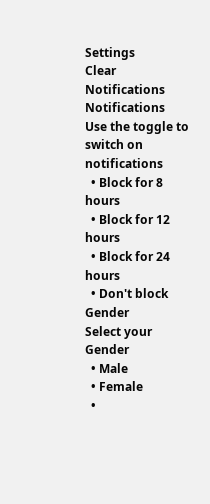Settings
Clear Notifications
Notifications
Use the toggle to switch on notifications
  • Block for 8 hours
  • Block for 12 hours
  • Block for 24 hours
  • Don't block
Gender
Select your Gender
  • Male
  • Female
  •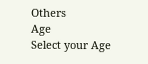Others
Age
Select your Age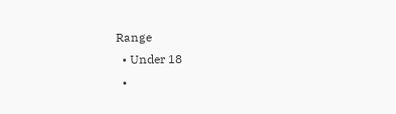Range
  • Under 18
  •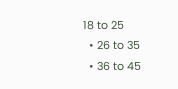18 to 25
  • 26 to 35
  • 36 to 45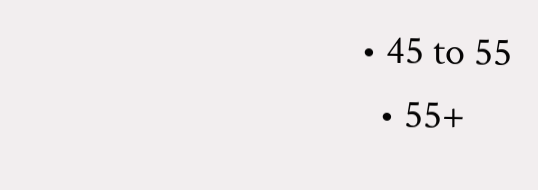• 45 to 55
  • 55+